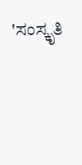'ಸಂಸ್ಕೃತಿ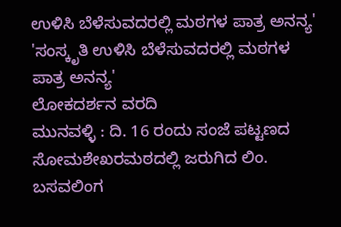ಉಳಿಸಿ ಬೆಳೆಸುವದರಲ್ಲಿ ಮಠಗಳ ಪಾತ್ರ ಅನನ್ಯ'
'ಸಂಸ್ಕೃತಿ ಉಳಿಸಿ ಬೆಳೆಸುವದರಲ್ಲಿ ಮಠಗಳ ಪಾತ್ರ ಅನನ್ಯ'
ಲೋಕದರ್ಶನ ವರದಿ
ಮುನವಳ್ಳಿ : ದಿ. 16 ರಂದು ಸಂಜೆ ಪಟ್ಟಣದ ಸೋಮಶೇಖರಮಠದಲ್ಲಿ ಜರುಗಿದ ಲಿಂ. ಬಸವಲಿಂಗ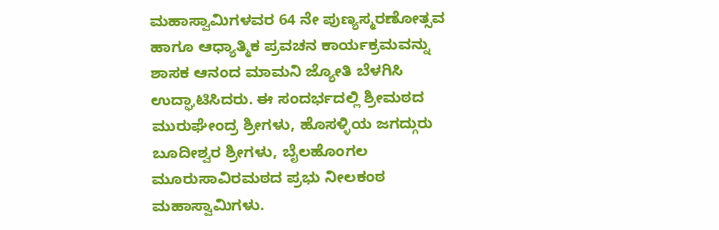ಮಹಾಸ್ವಾಮಿಗಳವರ 64 ನೇ ಪುಣ್ಯಸ್ಮರಣೋತ್ಸವ ಹಾಗೂ ಆಧ್ಯಾತ್ಮಿಕ ಪ್ರವಚನ ಕಾರ್ಯಕ್ರಮವನ್ನು ಶಾಸಕ ಆನಂದ ಮಾಮನಿ ಜ್ಯೋತಿ ಬೆಳಗಿಸಿ ಉದ್ಘಾಟಿಸಿದರು. ಈ ಸಂದರ್ಭದಲ್ಲಿ ಶ್ರೀಮಠದ ಮುರುಘೇಂದ್ರ ಶ್ರೀಗಳು, ಹೊಸಳ್ಳಿಯ ಜಗದ್ಗುರು ಬೂದೀಶ್ವರ ಶ್ರೀಗಳು, ಬೈಲಹೊಂಗಲ ಮೂರುಸಾವಿರಮಠದ ಪ್ರಭು ನೀಲಕಂಠ ಮಹಾಸ್ವಾಮಿಗಳು.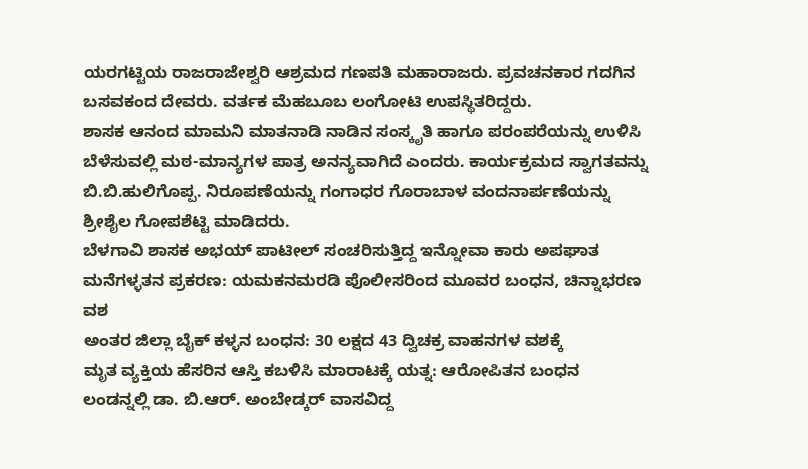ಯರಗಟ್ಟಿಯ ರಾಜರಾಜೇಶ್ವರಿ ಆಶ್ರಮದ ಗಣಪತಿ ಮಹಾರಾಜರು. ಪ್ರವಚನಕಾರ ಗದಗಿನ ಬಸವಕಂದ ದೇವರು. ವರ್ತಕ ಮೆಹಬೂಬ ಲಂಗೋಟಿ ಉಪಸ್ಥಿತರಿದ್ದರು.
ಶಾಸಕ ಆನಂದ ಮಾಮನಿ ಮಾತನಾಡಿ ನಾಡಿನ ಸಂಸ್ಕೃತಿ ಹಾಗೂ ಪರಂಪರೆಯನ್ನು ಉಳಿಸಿ ಬೆಳೆಸುವಲ್ಲಿ ಮಠ-ಮಾನ್ಯಗಳ ಪಾತ್ರ ಅನನ್ಯವಾಗಿದೆ ಎಂದರು. ಕಾರ್ಯಕ್ರಮದ ಸ್ವಾಗತವನ್ನು ಬಿ.ಬಿ.ಹುಲಿಗೊಪ್ಪ. ನಿರೂಪಣೆಯನ್ನು ಗಂಗಾಧರ ಗೊರಾಬಾಳ ವಂದನಾರ್ಪಣೆಯನ್ನು ಶ್ರೀಶೈಲ ಗೋಪಶೆಟ್ಟಿ ಮಾಡಿದರು.
ಬೆಳಗಾವಿ ಶಾಸಕ ಅಭಯ್ ಪಾಟೀಲ್ ಸಂಚರಿಸುತ್ತಿದ್ದ ಇನ್ನೋವಾ ಕಾರು ಅಪಘಾತ
ಮನೆಗಳ್ಳತನ ಪ್ರಕರಣ: ಯಮಕನಮರಡಿ ಪೊಲೀಸರಿಂದ ಮೂವರ ಬಂಧನ, ಚಿನ್ನಾಭರಣ ವಶ
ಅಂತರ ಜಿಲ್ಲಾ ಬೈಕ್ ಕಳ್ಳನ ಬಂಧನ: 30 ಲಕ್ಷದ 43 ದ್ವಿಚಕ್ರ ವಾಹನಗಳ ವಶಕ್ಕೆ
ಮೃತ ವ್ಯಕ್ತಿಯ ಹೆಸರಿನ ಆಸ್ತಿ ಕಬಳಿಸಿ ಮಾರಾಟಕ್ಕೆ ಯತ್ನ: ಆರೋಪಿತನ ಬಂಧನ
ಲಂಡನ್ನಲ್ಲಿ ಡಾ. ಬಿ.ಆರ್. ಅಂಬೇಡ್ಕರ್ ವಾಸವಿದ್ದ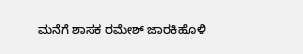ಮನೆಗೆ ಶಾಸಕ ರಮೇಶ್ ಜಾರಕಿಹೊಳಿ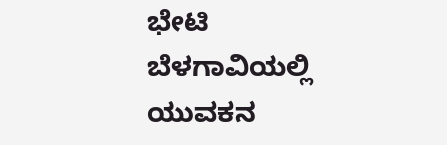ಭೇಟಿ
ಬೆಳಗಾವಿಯಲ್ಲಿ ಯುವಕನ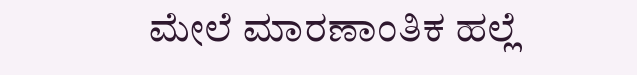ಮೇಲೆ ಮಾರಣಾಂತಿಕ ಹಲ್ಲೆ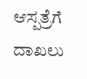ಆಸ್ಪತ್ರೆಗೆ ದಾಖಲು